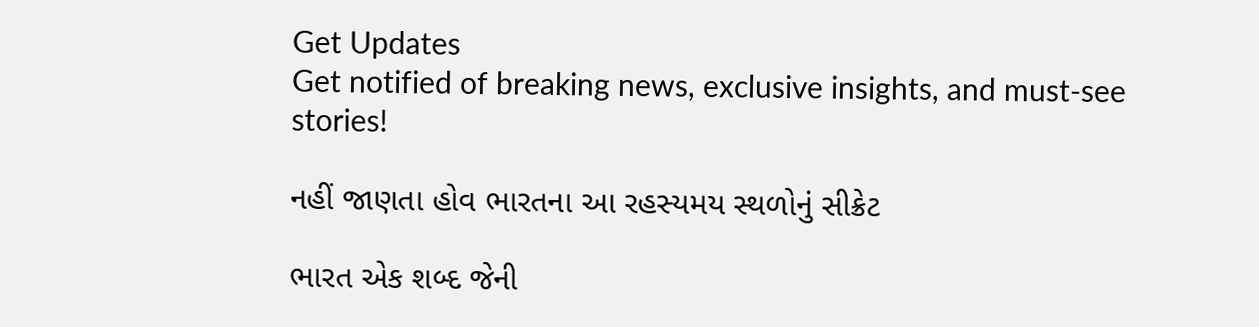Get Updates
Get notified of breaking news, exclusive insights, and must-see stories!

નહીં જાણતા હોવ ભારતના આ રહસ્યમય સ્થળોનું સીક્રેટ

ભારત એક શબ્દ જેની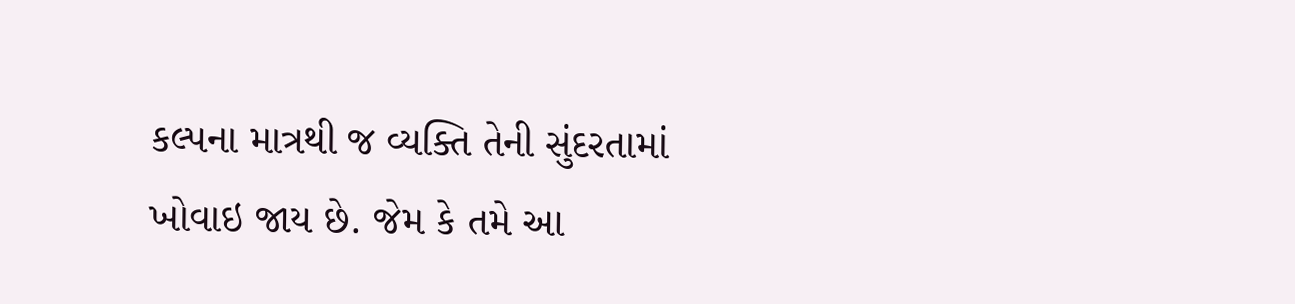કલ્પના માત્રથી જ વ્યક્તિ તેની સુંદરતામાં ખોવાઇ જાય છે. જેમ કે તમે આ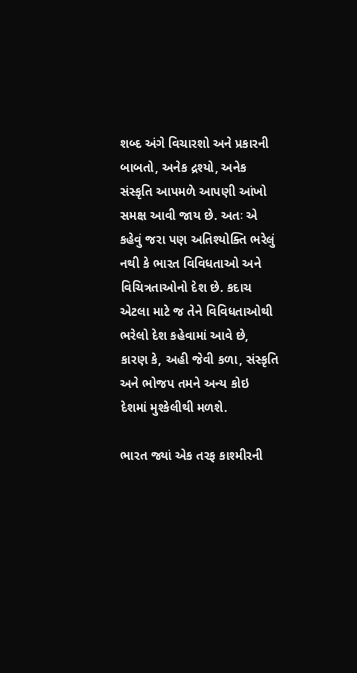શબ્દ અંગે વિચારશો અને પ્રકારની બાબતો, અનેક દ્રશ્યો, અનેક સંસ્કૃતિ આપમળે આપણી આંખો સમક્ષ આવી જાય છે. અતઃ એ કહેવું જરા પણ અતિશ્યોક્તિ ભરેલું નથી કે ભારત વિવિધતાઓ અને વિચિત્રતાઓનો દેશ છે. કદાચ એટલા માટે જ તેને વિવિધતાઓથી ભરેલો દેશ કહેવામાં આવે છે, કારણ કે, અહી જેવી કળા, સંસ્કૃતિ અને ભોજપ તમને અન્ય કોઇ દેશમાં મુશ્કેલીથી મળશે.

ભારત જ્યાં એક તરફ કાશ્મીરની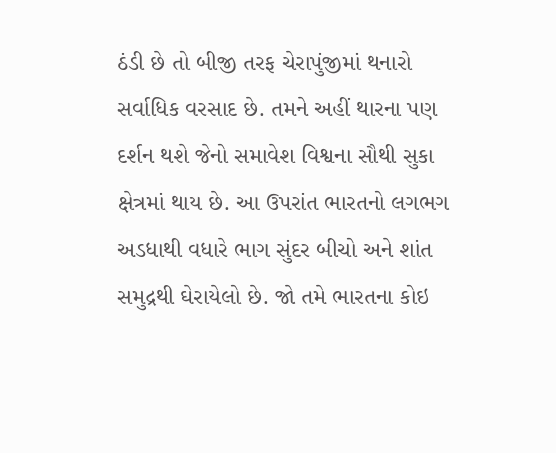ઠંડી છે તો બીજી તરફ ચેરાપુંજીમાં થનારો સર્વાધિક વરસાદ છે. તમને અહીં થારના પણ દર્શન થશે જેનો સમાવેશ વિશ્વના સૌથી સુકા ક્ષેત્રમાં થાય છે. આ ઉપરાંત ભારતનો લગભગ અડધાથી વધારે ભાગ સુંદર બીચો અને શાંત સમુદ્રથી ઘેરાયેલો છે. જો તમે ભારતના કોઇ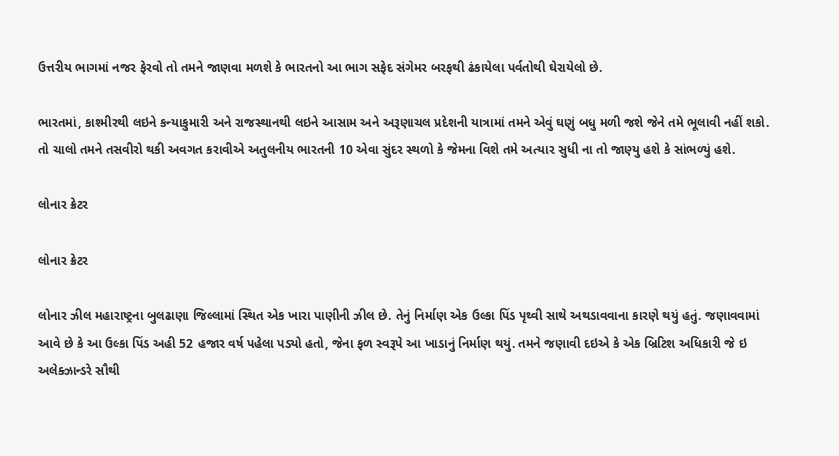ઉત્તરીય ભાગમાં નજર ફેરવો તો તમને જાણવા મળશે કે ભારતનો આ ભાગ સફેદ સંગેમર બરફથી ઢંકાયેલા પર્વતોથી ઘેરાયેલો છે.

ભારતમાં, કાશ્મીરથી લઇને કન્યાકુમારી અને રાજસ્થાનથી લઇને આસામ અને અરૂણાચલ પ્રદેશની યાત્રામાં તમને એવું ઘણું બધુ મળી જશે જેને તમે ભૂલાવી નહીં શકો. તો ચાલો તમને તસવીરો થકી અવગત કરાવીએ અતુલનીય ભારતની 10 એવા સુંદર સ્થળો કે જેમના વિશે તમે અત્યાર સુધી ના તો જાણ્યુ હશે કે સાંભળ્યું હશે.

લોનાર ક્રેટર

લોનાર ક્રેટર

લોનાર ઝીલ મહારાષ્ટ્રના બુલઢાણા જિલ્લામાં સ્થિત એક ખારા પાણીની ઝીલ છે. તેનું નિર્માણ એક ઉલ્કા પિંડ પૃથ્વી સાથે અથડાવવાના કારણે થયું હતું. જણાવવામાં આવે છે કે આ ઉલ્કા પિંડ અહી 52 હજાર વર્ષ પહેલા પડ્યો હતો, જેના ફળ સ્વરૂપે આ ખાડાનું નિર્માણ થયું. તમને જણાવી દઇએ કે એક બ્રિટિશ અધિકારી જે ઇ અલેક્ઝાન્ડરે સૌથી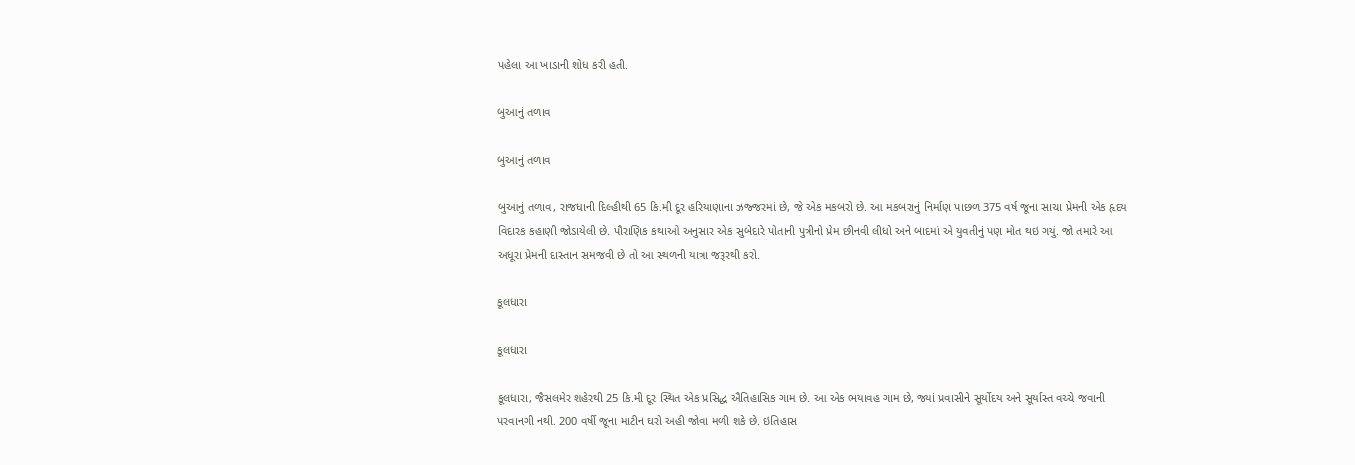પહેલા આ ખાડાની શોધ કરી હતી.

બુઆનું તળાવ

બુઆનું તળાવ

બુઆનું તળાવ, રાજધાની દિલ્હીથી 65 કિ.મી દૂર હરિયાણાના ઝજ્જરમાં છે, જે એક મકબરો છે. આ મકબરાનું નિર્માણ પાછળ 375 વર્ષ જૂના સાચા પ્રેમની એક હૃદય વિદારક કહાણી જોડાયેલી છે. પૌરાણિક કથાઓ અનુસાર એક સુબેદારે પોતાની પુત્રીનો પ્રેમ છીનવી લીધો અને બાદમાં એ યુવતીનું પણ મોત થઇ ગયું. જો તમારે આ અધૂરા પ્રેમની દાસ્તાન સમજવી છે તો આ સ્થળની યાત્રા જરૂરથી કરો.

કૂલધારા

કૂલધારા

કૂલધારા, જૈસલમેર શહેરથી 25 કિ.મી દૂર સ્થિત એક પ્રસિદ્ધ ઐતિહાસિક ગામ છે. આ એક ભયાવહ ગામ છે, જ્યાં પ્રવાસીને સૂર્યોદય અને સૂર્યાસ્ત વચ્ચે જવાની પરવાનગી નથી. 200 વર્ષી જૂના માટીન ઘરો અહી જોવા મળી શકે છે. ઇતિહાસ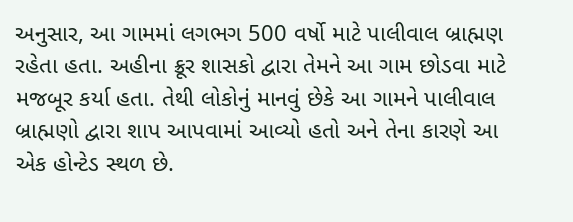અનુસાર, આ ગામમાં લગભગ 500 વર્ષો માટે પાલીવાલ બ્રાહ્મણ રહેતા હતા. અહીના ક્રૂર શાસકો દ્વારા તેમને આ ગામ છોડવા માટે મજબૂર કર્યા હતા. તેથી લોકોનું માનવું છેકે આ ગામને પાલીવાલ બ્રાહ્મણો દ્વારા શાપ આપવામાં આવ્યો હતો અને તેના કારણે આ એક હોન્ટેડ સ્થળ છે.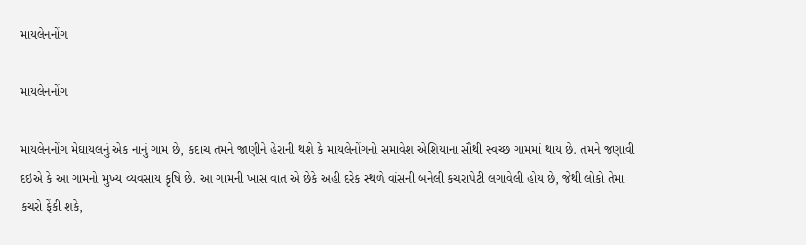માયલેનનોંગ

માયલેનનોંગ

માયલેનનોંગ મેઘાયલનું એક નાનું ગામ છે, કદાચ તમને જાણીને હેરાની થશે કે માયલેનોંગનો સમાવેશ એશિયાના સૌથી સ્વચ્છ ગામમાં થાય છે. તમને જણાવી દઇએ કે આ ગામનો મુખ્ય વ્યવસાય કૃષિ છે. આ ગામની ખાસ વાત એ છેકે અહી દરેક સ્થળે વાંસની બનેલી કચરાપેટી લગાવેલી હોય છે, જેથી લોકો તેમા કચરો ફેંકી શકે,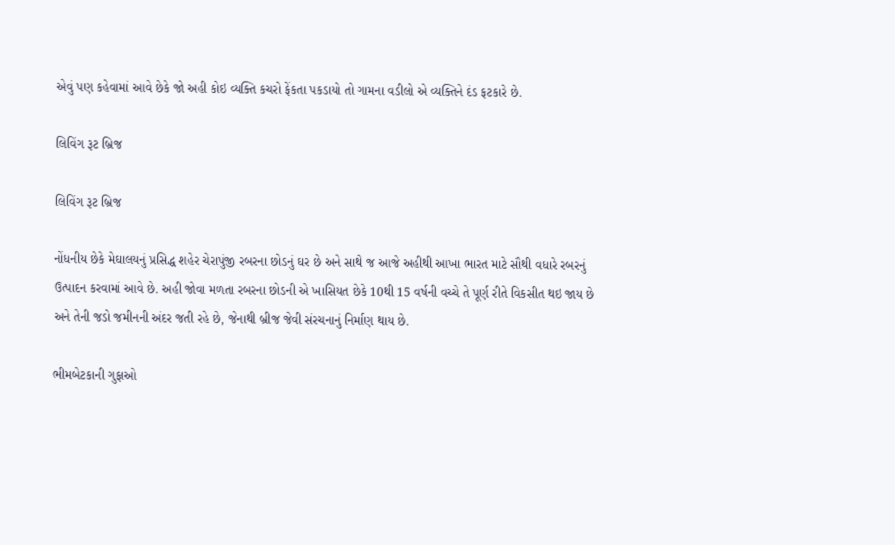એવું પણ કહેવામાં આવે છેકે જો અહી કોઇ વ્યક્તિ કચરો ફેંકતા પકડાયો તો ગામના વડીલો એ વ્યક્તિને દંડ ફટકારે છે.

લિવિંગ રૂટ બ્રિજ

લિવિંગ રૂટ બ્રિજ

નોંધનીય છેકે મેઘાલયનું પ્રસિદ્ધ શહેર ચેરાપુંજી રબરના છોડનું ઘર છે અને સાથે જ આજે અહીથી આખા ભારત માટે સૌથી વધારે રબરનું ઉત્પાદન કરવામાં આવે છે. અહી જોવા મળતા રબરના છોડની એ ખાસિયત છેકે 10થી 15 વર્ષની વચ્ચે તે પૂર્ણ રીતે વિકસીત થઇ જાય છે અને તેની જડો જમીનની અંદર જતી રહે છે, જેનાથી બ્રીજ જેવી સંરચનાનું નિર્માણ થાય છે.

ભીમબેટકાની ગુફાઓ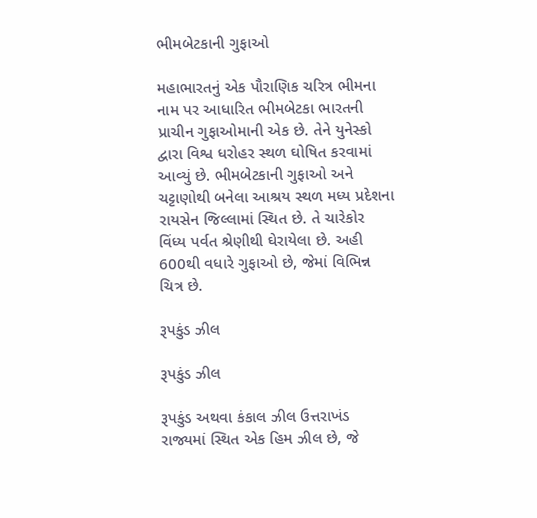ભીમબેટકાની ગુફાઓ

મહાભારતનું એક પૌરાણિક ચરિત્ર ભીમના નામ પર આધારિત ભીમબેટકા ભારતની પ્રાચીન ગુફાઓમાની એક છે. તેને યુનેસ્કો દ્વારા વિશ્વ ધરોહર સ્થળ ઘોષિત કરવામાં આવ્યું છે. ભીમબેટકાની ગુફાઓ અને ચટ્ટાણોથી બનેલા આશ્રય સ્થળ મધ્ય પ્રદેશના રાયસેન જિલ્લામાં સ્થિત છે. તે ચારેકોર વિંધ્ય પર્વત શ્રેણીથી ઘેરાયેલા છે. અહી 600થી વધારે ગુફાઓ છે, જેમાં વિભિન્ન ચિત્ર છે.

રૂપકુંડ ઝીલ

રૂપકુંડ ઝીલ

રૂપકુંડ અથવા કંકાલ ઝીલ ઉત્તરાખંડ રાજ્યમાં સ્થિત એક હિમ ઝીલ છે, જે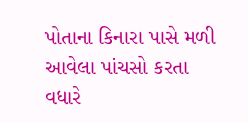પોતાના કિનારા પાસે મળી આવેલા પાંચસો કરતા વધારે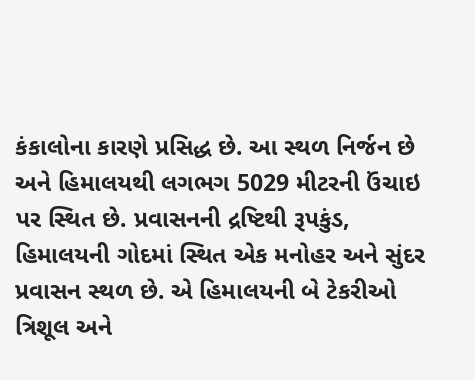કંકાલોના કારણે પ્રસિદ્ધ છે. આ સ્થળ નિર્જન છે અને હિમાલયથી લગભગ 5029 મીટરની ઉંચાઇ પર સ્થિત છે. પ્રવાસનની દ્રષ્ટિથી રૂપકુંડ, હિમાલયની ગોદમાં સ્થિત એક મનોહર અને સુંદર પ્રવાસન સ્થળ છે. એ હિમાલયની બે ટેકરીઓ ત્રિશૂલ અને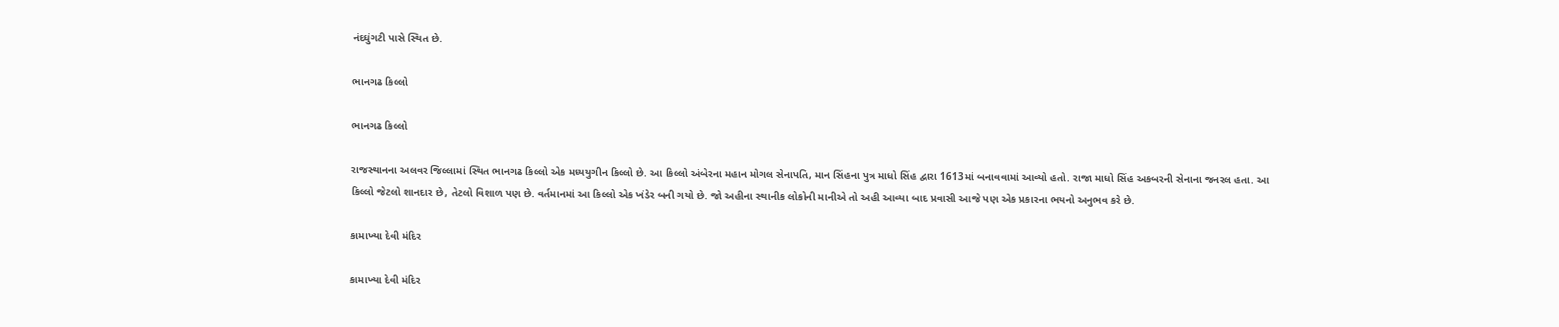નંદઘુંગટી પાસે સ્થિત છે.

ભાનગઢ કિલ્લો

ભાનગઢ કિલ્લો

રાજસ્થાનના અલવર જિલ્લામાં સ્થિત ભાનગઢ કિલ્લો એક મધ્યયુગીન કિલ્લો છે. આ કિલ્લો અંબેરના મહાન મોગલ સેનાપતિ, માન સિંહના પુત્ર માધો સિંહ દ્વારા 1613માં બનાવવામાં આવ્યો હતો. રાજા માધો સિંહ અકબરની સેનાના જનરલ હતા. આ કિલ્લો જેટલો શાનદાર છે, તેટલો વિશાળ પણ છે. વર્તમાનમાં આ કિલ્લો એક ખંડેર બની ગયો છે. જો અહીના સ્થાનીક લોકોની માનીએ તો અહી આવ્યા બાદ પ્રવાસી આજે પણ એક પ્રકારના ભયનો અનુભવ કરે છે.

કામાખ્યા દેવી મંદિર

કામાખ્યા દેવી મંદિર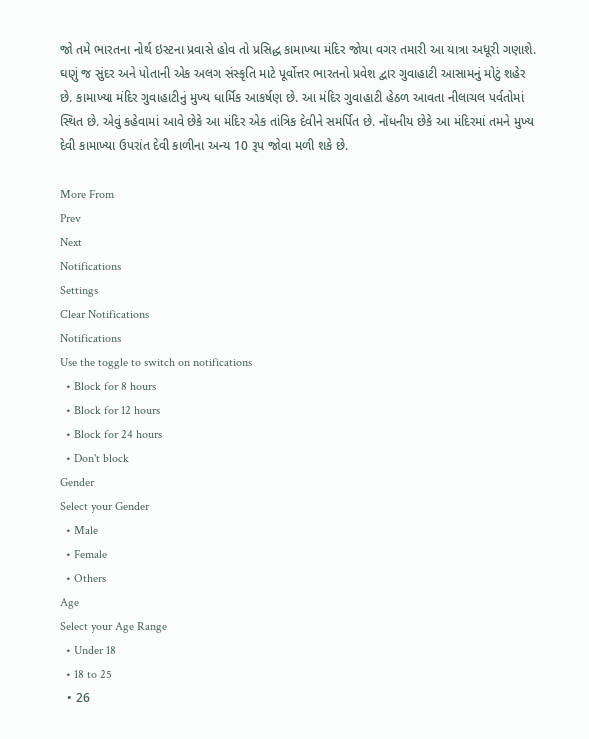જો તમે ભારતના નોર્થ ઇસ્ટના પ્રવાસે હોવ તો પ્રસિદ્ધ કામાખ્યા મંદિર જોયા વગર તમારી આ યાત્રા અધૂરી ગણાશે. ઘણું જ સુંદર અને પોતાની એક અલગ સંસ્કૃતિ માટે પૂર્વોત્તર ભારતનો પ્રવેશ દ્વાર ગુવાહાટી આસામનું મોટું શહેર છે. કામાખ્યા મંદિર ગુવાહાટીનું મુખ્ય ધાર્મિક આકર્ષણ છે. આ મંદિર ગુવાહાટી હેઠળ આવતા નીલાચલ પર્વતોમાં સ્થિત છે. એવું કહેવામાં આવે છેકે આ મંદિર એક તાંત્રિક દેવીને સમર્પિત છે. નોંધનીય છેકે આ મંદિરમાં તમને મુખ્ય દેવી કામાખ્યા ઉપરાંત દેવી કાળીના અન્ય 10 રૂપ જોવા મળી શકે છે.

More From
Prev
Next
Notifications
Settings
Clear Notifications
Notifications
Use the toggle to switch on notifications
  • Block for 8 hours
  • Block for 12 hours
  • Block for 24 hours
  • Don't block
Gender
Select your Gender
  • Male
  • Female
  • Others
Age
Select your Age Range
  • Under 18
  • 18 to 25
  • 26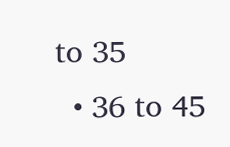to 35
  • 36 to 45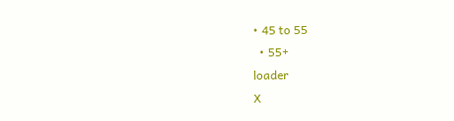• 45 to 55
  • 55+
loader
X